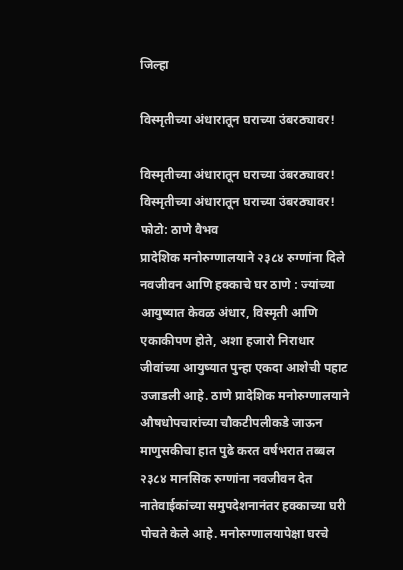जिल्हा

विस्मृतीच्या अंधारातून घराच्या उंबरठ्यावर!

विस्मृतीच्या अंधारातून घराच्या उंबरठ्यावर!
विस्मृतीच्या अंधारातून घराच्या उंबरठ्यावर! फोटो: ठाणे वैभव
प्रादेशिक मनोरुग्णालयाने २३८४ रुग्णांना दिले नवजीवन आणि हक्काचे घर ठाणे : ज्यांच्या आयुष्यात केवळ अंधार, विस्मृती आणि एकाकीपण होते, अशा हजारो निराधार जीवांच्या आयुष्यात पुन्हा एकदा आशेची पहाट उजाडली आहे. ठाणे प्रादेशिक मनोरुग्णालयाने औषधोपचारांच्या चौकटीपलीकडे जाऊन माणुसकीचा हात पुढे करत वर्षभरात तब्बल २३८४ मानसिक रुग्णांना नवजीवन देत नातेवाईकांच्या समुपदेशनानंतर हक्काच्या घरी पोचते केले आहे. मनोरुग्णालयापेक्षा घरचे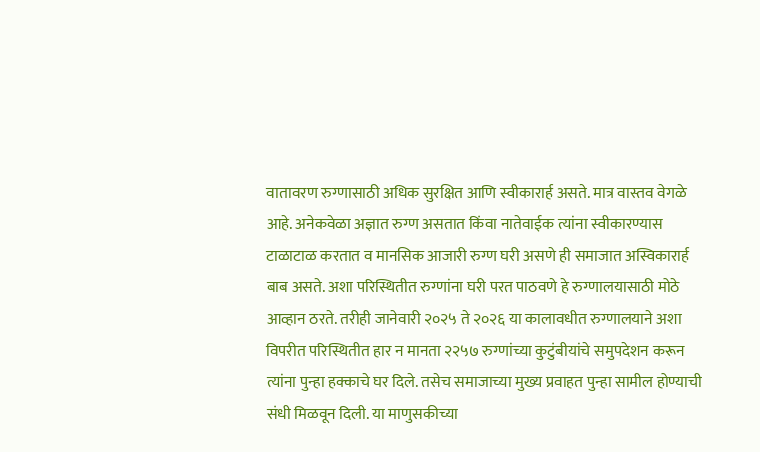वातावरण रुग्णासाठी अधिक सुरक्षित आणि स्वीकारार्ह असते. मात्र वास्तव वेगळे आहे. अनेकवेळा अज्ञात रुग्ण असतात किंवा नातेवाईक त्यांना स्वीकारण्यास टाळाटाळ करतात व मानसिक आजारी रुग्ण घरी असणे ही समाजात अस्विकारार्ह बाब असते. अशा परिस्थितीत रुग्णांना घरी परत पाठवणे हे रुग्णालयासाठी मोठे आव्हान ठरते. तरीही जानेवारी २०२५ ते २०२६ या कालावधीत रुग्णालयाने अशा विपरीत परिस्थितीत हार न मानता २२५७ रुग्णांच्या कुटुंबीयांचे समुपदेशन करून त्यांना पुन्हा हक्काचे घर दिले. तसेच समाजाच्या मुख्य प्रवाहत पुन्हा सामील होण्याची संधी मिळवून दिली. या माणुसकीच्या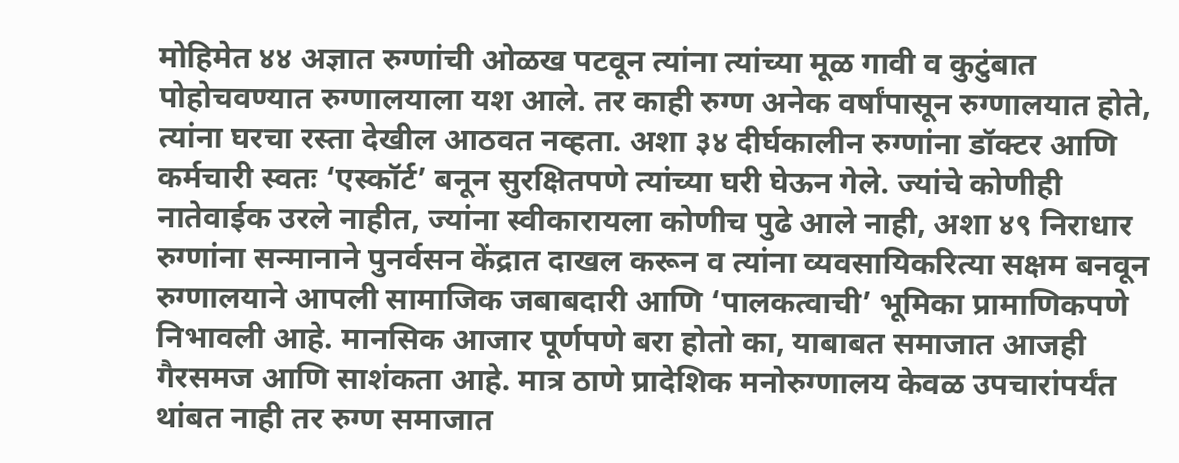मोहिमेत ४४ अज्ञात रुग्णांची ओळख पटवून त्यांना त्यांच्या मूळ गावी व कुटुंबात पोहोचवण्यात रुग्णालयाला यश आले. तर काही रुग्ण अनेक वर्षांपासून रुग्णालयात होते, त्यांना घरचा रस्ता देखील आठवत नव्हता. अशा ३४ दीर्घकालीन रुग्णांना डॉक्टर आणि कर्मचारी स्वतः ‘एस्कॉर्ट’ बनून सुरक्षितपणे त्यांच्या घरी घेऊन गेले. ज्यांचे कोणीही नातेवाईक उरले नाहीत, ज्यांना स्वीकारायला कोणीच पुढे आले नाही, अशा ४९ निराधार रुग्णांना सन्मानाने पुनर्वसन केंद्रात दाखल करून व त्यांना व्यवसायिकरित्या सक्षम बनवून रुग्णालयाने आपली सामाजिक जबाबदारी आणि ‘पालकत्वाची’ भूमिका प्रामाणिकपणे निभावली आहे. मानसिक आजार पूर्णपणे बरा होतो का, याबाबत समाजात आजही गैरसमज आणि साशंकता आहे. मात्र ठाणे प्रादेशिक मनोरुग्णालय केवळ उपचारांपर्यंत थांबत नाही तर रुग्ण समाजात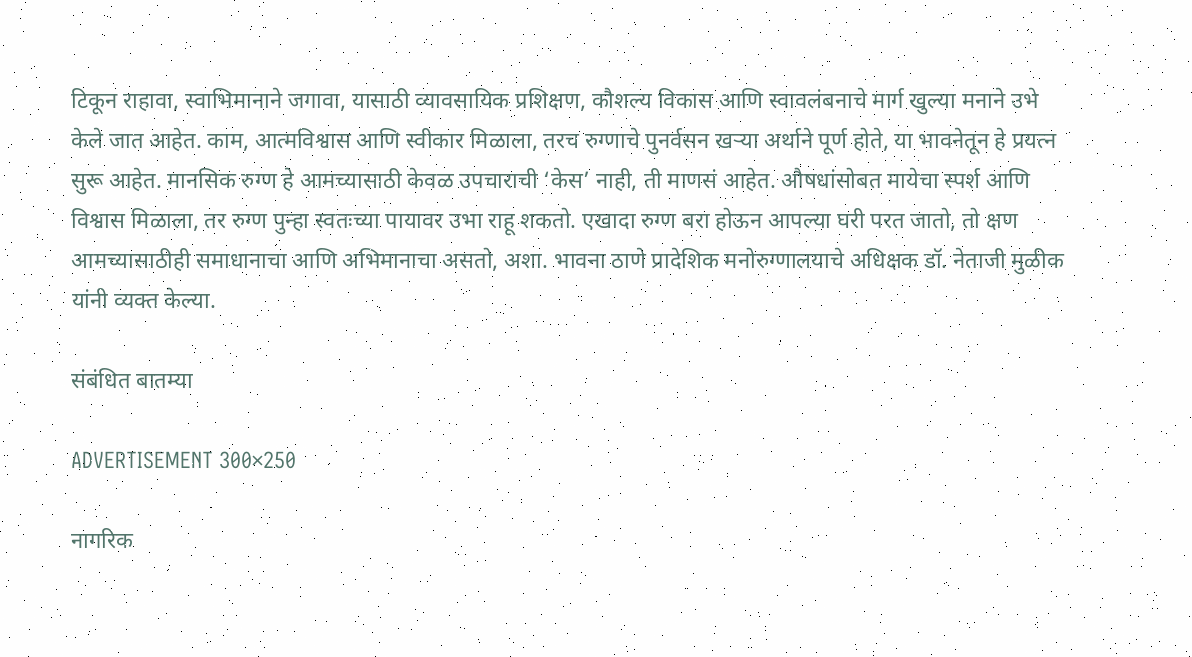टिकून राहावा, स्वाभिमानाने जगावा, यासाठी व्यावसायिक प्रशिक्षण, कौशल्य विकास आणि स्वावलंबनाचे मार्ग खुल्या मनाने उभे केले जात आहेत. काम, आत्मविश्वास आणि स्वीकार मिळाला, तरच रुग्णाचे पुनर्वसन खऱ्या अर्थाने पूर्ण होते, या भावनेतून हे प्रयत्न सुरू आहेत. मानसिक रुग्ण हे आमच्यासाठी केवळ उपचाराची ‘केस’ नाही, ती माणसं आहेत. औषधांसोबत मायेचा स्पर्श आणि विश्वास मिळाला, तर रुग्ण पुन्हा स्वतःच्या पायावर उभा राहू शकतो. एखादा रुग्ण बरा होऊन आपल्या घरी परत जातो, तो क्षण आमच्यासाठीही समाधानाचा आणि अभिमानाचा असतो, अशा. भावना ठाणे प्रादेशिक मनोरुग्णालयाचे अधिक्षक डॉ. नेताजी मुळीक यांनी व्यक्त केल्या.

संबंधित बातम्या

ADVERTISEMENT 300×250

नागरिक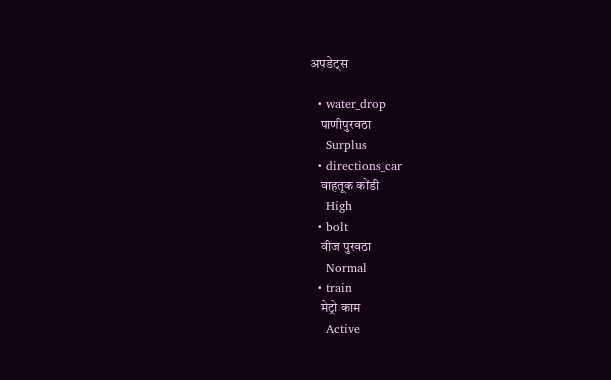अपडेट्स

  • water_drop
    पाणीपुरवठा
    Surplus
  • directions_car
    वाहतूक कोंडी
    High
  • bolt
    वीज पुरवठा
    Normal
  • train
    मेट्रो काम
    Active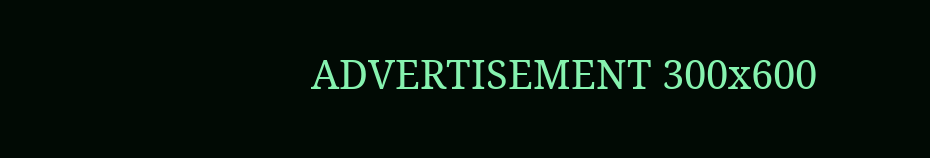ADVERTISEMENT 300x600